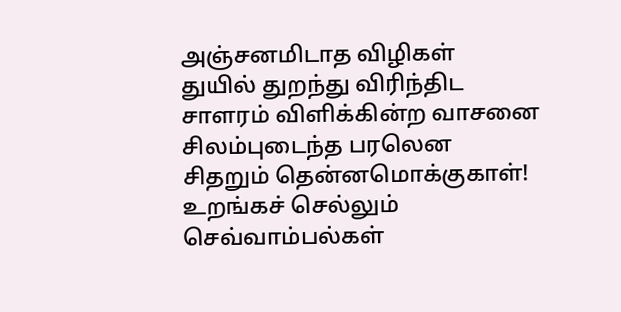அஞ்சனமிடாத விழிகள்
துயில் துறந்து விரிந்திட
சாளரம் விளிக்கின்ற வாசனை
சிலம்புடைந்த பரலென
சிதறும் தென்னமொக்குகாள்!
உறங்கச் செல்லும் செவ்வாம்பல்கள்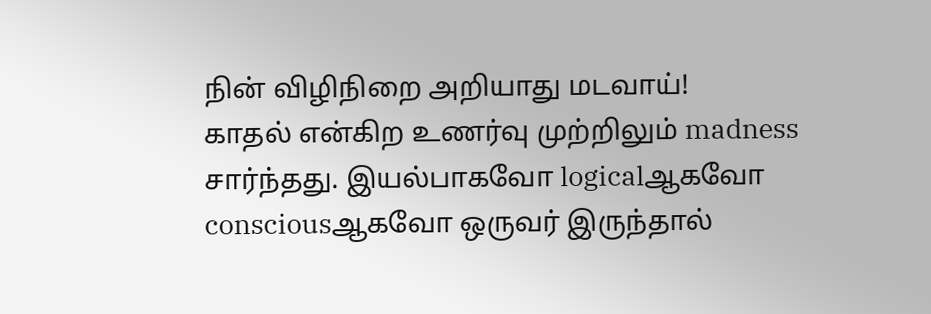நின் விழிநிறை அறியாது மடவாய்!
காதல் என்கிற உணர்வு முற்றிலும் madness சார்ந்தது. இயல்பாகவோ logicalஆகவோ consciousஆகவோ ஒருவர் இருந்தால்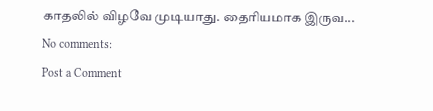காதலில் விழவே முடியாது. தைரியமாக இருவ...
No comments:
Post a Comment